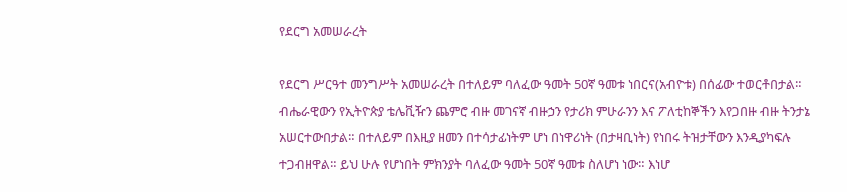የደርግ አመሠራረት

የደርግ ሥርዓተ መንግሥት አመሠራረት በተለይም ባለፈው ዓመት 50ኛ ዓመቱ ነበርና(አብዮቱ) በሰፊው ተወርቶበታል። ብሔራዊውን የኢትዮጵያ ቴሌቪዥን ጨምሮ ብዙ መገናኛ ብዙኃን የታሪክ ምሁራንን እና ፖለቲከኞችን እየጋበዙ ብዙ ትንታኔ አሠርተውበታል። በተለይም በእዚያ ዘመን በተሳታፊነትም ሆነ በነዋሪነት (በታዛቢነት) የነበሩ ትዝታቸውን እንዲያካፍሉ ተጋብዘዋል። ይህ ሁሉ የሆነበት ምክንያት ባለፈው ዓመት 50ኛ ዓመቱ ስለሆነ ነው። እነሆ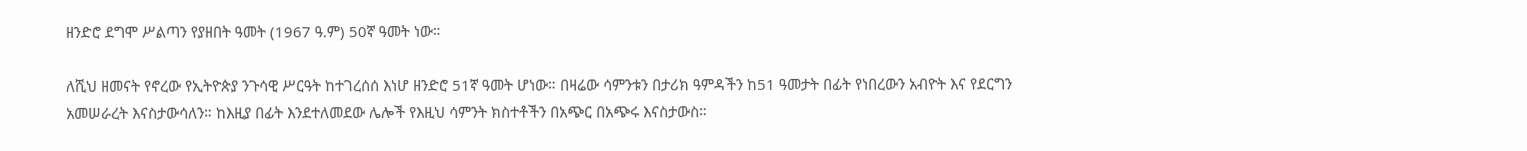ዘንድሮ ደግሞ ሥልጣን የያዘበት ዓመት (1967 ዓ.ም) 50ኛ ዓመት ነው።

ለሺህ ዘመናት የኖረው የኢትዮጵያ ንጉሳዊ ሥርዓት ከተገረሰሰ እነሆ ዘንድሮ 51ኛ ዓመት ሆነው። በዛሬው ሳምንቱን በታሪክ ዓምዳችን ከ51 ዓመታት በፊት የነበረውን አብዮት እና የደርግን አመሠራረት እናስታውሳለን። ከእዚያ በፊት እንደተለመደው ሌሎች የእዚህ ሳምንት ክስተቶችን በአጭር በአጭሩ እናስታውስ።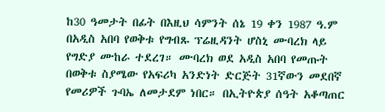ከ30 ዓመታት በፊት በእዚህ ሳምንት ሰኔ 19 ቀን 1987 ዓ.ም በአዲስ አበባ የወቅቱ የግብጹ ፕሬዚዳንት ሆስኒ ሙባረክ ላይ የግድያ ሙከራ ተደረገ። ሙባረክ ወደ አዲስ አበባ የመጡት በወቅቱ ስያሜው የአፍሪካ አንድነት ድርጅት 31ኛውን መደበኛ የመሪዎች ጉባኤ ለመታደም ነበር። በኢትዮጵያ ሰዓት አቆጣጠር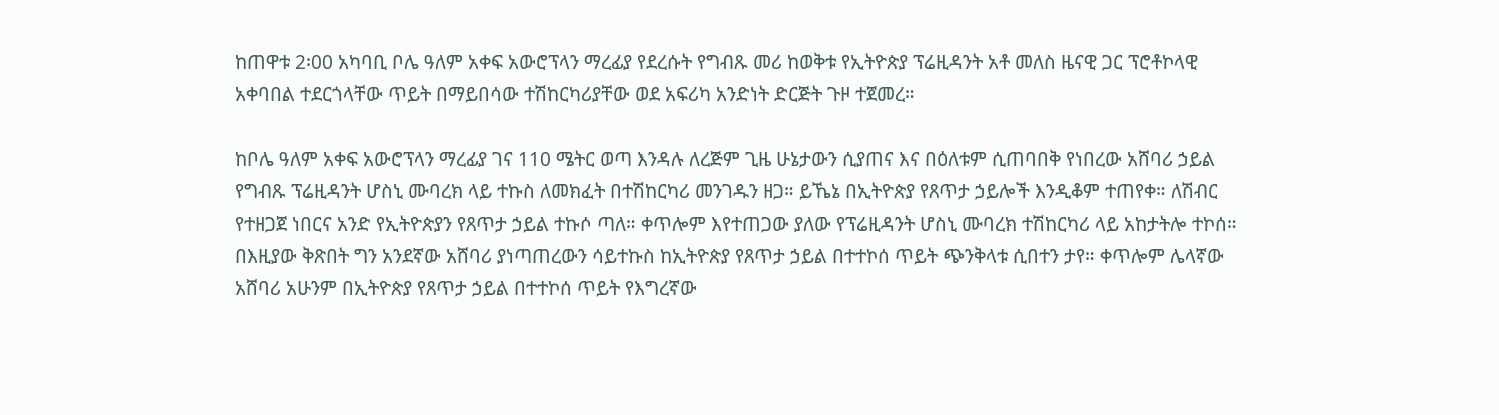ከጠዋቱ 2፡00 አካባቢ ቦሌ ዓለም አቀፍ አውሮፕላን ማረፊያ የደረሱት የግብጹ መሪ ከወቅቱ የኢትዮጵያ ፕሬዚዳንት አቶ መለስ ዜናዊ ጋር ፕሮቶኮላዊ አቀባበል ተደርጎላቸው ጥይት በማይበሳው ተሽከርካሪያቸው ወደ አፍሪካ አንድነት ድርጅት ጉዞ ተጀመረ።

ከቦሌ ዓለም አቀፍ አውሮፕላን ማረፊያ ገና 110 ሜትር ወጣ እንዳሉ ለረጅም ጊዜ ሁኔታውን ሲያጠና እና በዕለቱም ሲጠባበቅ የነበረው አሸባሪ ኃይል የግብጹ ፕሬዚዳንት ሆስኒ ሙባረክ ላይ ተኩስ ለመክፈት በተሽከርካሪ መንገዱን ዘጋ። ይኼኔ በኢትዮጵያ የጸጥታ ኃይሎች እንዲቆም ተጠየቀ። ለሽብር የተዘጋጀ ነበርና አንድ የኢትዮጵያን የጸጥታ ኃይል ተኩሶ ጣለ። ቀጥሎም እየተጠጋው ያለው የፕሬዚዳንት ሆስኒ ሙባረክ ተሽከርካሪ ላይ አከታትሎ ተኮሰ። በእዚያው ቅጽበት ግን አንደኛው አሸባሪ ያነጣጠረውን ሳይተኩስ ከኢትዮጵያ የጸጥታ ኃይል በተተኮሰ ጥይት ጭንቅላቱ ሲበተን ታየ። ቀጥሎም ሌላኛው አሸባሪ አሁንም በኢትዮጵያ የጸጥታ ኃይል በተተኮሰ ጥይት የእግረኛው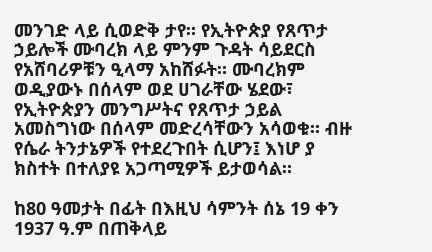መንገድ ላይ ሲወድቅ ታየ። የኢትዮጵያ የጸጥታ ኃይሎች ሙባረክ ላይ ምንም ጉዳት ሳይደርስ የአሸባሪዎቹን ዒላማ አከሸፉት። ሙባረክም ወዲያውኑ በሰላም ወደ ሀገራቸው ሄደው፣ የኢትዮጵያን መንግሥትና የጸጥታ ኃይል አመስግነው በሰላም መድረሳቸውን አሳወቁ። ብዙ የሴራ ትንታኔዎች የተደረጉበት ሲሆን፤ እነሆ ያ ክስተት በተለያዩ አጋጣሚዎች ይታወሳል።

ከ80 ዓመታት በፊት በእዚህ ሳምንት ሰኔ 19 ቀን 1937 ዓ.ም በጠቅላይ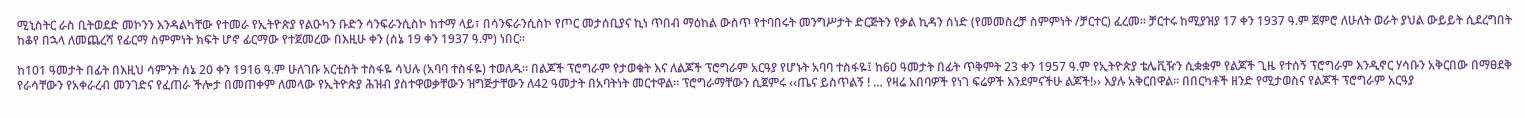ሚኒስትር ራስ ቢትወደድ መኮንን እንዳልካቸው የተመራ የኢትዮጵያ የልዑካን ቡድን ሳንፍራንሲስኮ ከተማ ላይ፣ በሳንፍራንሲስኮ የጦር መታሰቢያና ኪነ ጥበብ ማዕከል ውስጥ የተባበሩት መንግሥታት ድርጅትን የቃል ኪዳን ሰነድ (የመመስረቻ ስምምነት /ቻርተር) ፈረመ። ቻርተሩ ከሚያዝያ 17 ቀን 1937 ዓ.ም ጀምሮ ለሁለት ወራት ያህል ውይይት ሲደረግበት ከቆየ በኋላ ለመጨረሻ የፊርማ ስምምነት ክፍት ሆኖ ፊርማው የተጀመረው በእዚሁ ቀን (ሰኔ 19 ቀን 1937 ዓ.ም) ነበር።

ከ101 ዓመታት በፊት በእዚህ ሳምንት ሰኔ 20 ቀን 1916 ዓ.ም ሁለገቡ አርቲስት ተስፋዬ ሳህሉ (አባባ ተስፋዬ) ተወለዱ። በልጆች ፕሮግራም የታወቁት እና ለልጆች ፕሮግራም አርዓያ የሆኑት አባባ ተስፋዬ፤ ከ60 ዓመታት በፊት ጥቅምት 23 ቀን 1957 ዓ.ም የኢትዮጵያ ቴሌቪዥን ሲቋቋም የልጆች ጊዜ የተሰኝ ፕሮግራም እንዲኖር ሃሳቡን አቅርበው በማፀደቅ የራሳቸውን የአቀራረብ መንገድና የፈጠራ ችሎታ በመጠቀም ለመላው የኢትዮጵያ ሕዝብ ያስተዋወቃቸውን ዝግጅታቸውን ለ42 ዓመታት በአባትነት መርተዋል። ፕሮግራማቸውን ሲጀምሩ ‹‹ጤና ይስጥልኝ ! … የዛሬ አበባዎች የነገ ፍሬዎች እንደምናችሁ ልጆች!›› እያሉ አቅርበዋል። በበርካቶች ዘንድ የሚታወስና የልጆች ፕሮግራም አርዓያ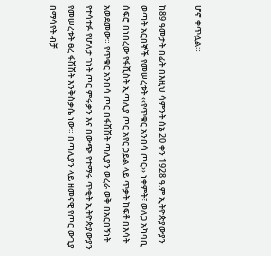ሆኖ ቀጥሏል።

ከ89 ዓመታት በፊት በእዚህ ሳምንት ሰኔ 20 ቀን 1928 ዓ.ም ኢትዮጵያውያን ወጣት አርበኞች የመሠረቱት ‹‹የጥቁር አንበሳ ጦር›› ነቀምት፣ ወለጋ አካባቢ ሰፍሮ በነበረው የፋሺስት ኢጣሊያ ጦር አየር ኃይል ላይ ጥቃት ከፍቶ በእሳት አወደመው። የጥቁር አንበሳ ጦር በፋሽሽት ጣሊያን ወረራ ወቅ በአርበኝነት የተሳተፉ የሆለታ ገነት ጦር ምሩቃን እና በውጭ የተማሩ ጥቂት ኢትዮጵያውያን የመሠረቱት ፀረ ፋሽሽት እንቅስቃሴ ነው። በጣሊያን ላይ ዘመናዊ የጦር ውጊያ በማሳየት ብቻ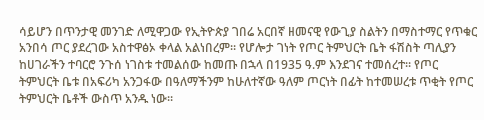ሳይሆን በጥንታዊ መንገድ ለሚዋጋው የኢትዮጵያ ገበሬ አርበኛ ዘመናዊ የውጊያ ስልትን በማስተማር የጥቁር አንበሳ ጦር ያደረገው አስተዋፅኦ ቀላል አልነበረም። የሆሎታ ገነት የጦር ትምህርት ቤት ፋሽስት ጣሊያን ከሀገራችን ተባርሮ ንጉሰ ነገስቱ ተመልሰው ከመጡ በኋላ በ1935 ዓ.ም እንደገና ተመሰረተ። የጦር ትምህርት ቤቱ በአፍሪካ አንጋፋው በዓለማችንም ከሁለተኛው ዓለም ጦርነት በፊት ከተመሠረቱ ጥቂት የጦር ትምህርት ቤቶች ውስጥ አንዱ ነው።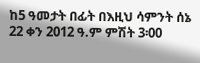ከ5 ዓመታት በፊት በእዚህ ሳምንት ሰኔ 22 ቀን 2012 ዓ.ም ምሽት 3፡00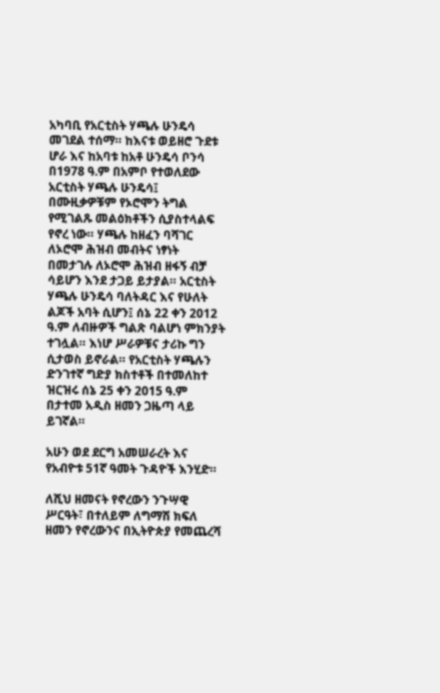አካባቢ የአርቲስት ሃጫሉ ሁንዴሳ መገደል ተሰማ። ከእናቱ ወይዘሮ ጉደቱ ሆራ እና ከአባቱ ከአቶ ሁንዴሳ ቦንሳ በ1978 ዓ.ም በአምቦ የተወለደው አርቲስት ሃጫሉ ሁንዴሳ፤ በሙዚቃዎቹም የኦሮሞን ትግል የሚገልጹ መልዕክቶችን ሲያስተላልፍ የኖረ ነው። ሃጫሉ ከዘፈን ባሻገር ለኦሮሞ ሕዝብ መብትና ነፃነት በመታገሉ ለኦሮሞ ሕዝብ ዘፋኝ ብቻ ሳይሆን እንደ ታጋይ ይታያል። አርቲስት ሃጫሉ ሁንዴሳ ባለትዳር እና የሁለት ልጆች አባት ሲሆን፤ ሰኔ 22 ቀን 2012 ዓ.ም ለብዙዎች ግልጽ ባልሆነ ምክንያት ተገሏል። እነሆ ሥራዎቹና ታሪኩ ግን ሲታወስ ይኖራል። የአርቲስት ሃጫሉን ድንገተኛ ግድያ ክስተቶች በተመለከተ ዝርዝሩ ሰኔ 25 ቀን 2015 ዓ.ም በታተመ አዲስ ዘመን ጋዜጣ ላይ ይገኛል።

አሁን ወደ ደርግ አመሠራረት እና የአብዮቱ 51ኛ ዓመት ጉዳዮች እንሂድ።

ለሺህ ዘመናት የኖረውን ንጉሣዊ ሥርዓት፣ በተለይም ለግማሽ ክፍለ ዘመን የኖረውንና በኢትዮጵያ የመጨረሻ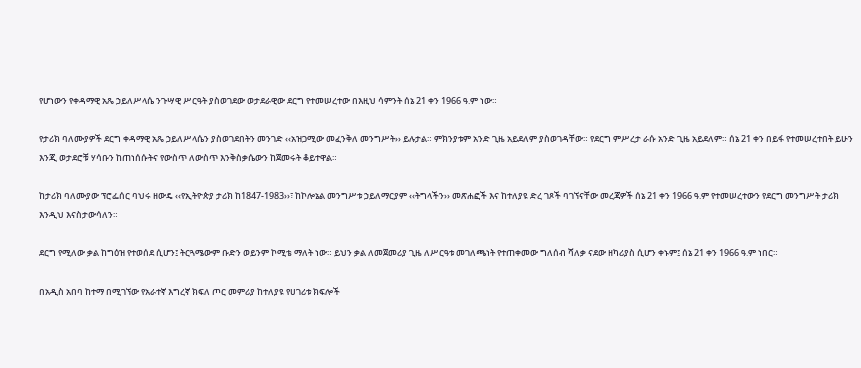የሆነውን የቀዳማዊ አጼ ኃይለሥላሴ ንጉሣዊ ሥርዓት ያስወገደው ወታደራዊው ደርግ የተመሠረተው በእዚህ ሳምንት ሰኔ 21 ቀን 1966 ዓ.ም ነው።

የታሪክ ባለሙያዎች ደርግ ቀዳማዊ አጼ ኃይለሥላሴን ያስወገደበትን መንገድ ‹‹አዝጋሚው መፈንቅለ መንግሥት›› ይሉታል። ምክንያቱም አንድ ጊዜ አይደለም ያስወገዳቸው። የደርግ ምሥረታ ራሱ አንድ ጊዜ አይደለም። ሰኔ 21 ቀን በይፋ የተመሠረተበት ይሁን እንጂ ወታደሮቹ ሃሳቡን ከጠነሰሱትና የውስጥ ለውስጥ እንቅስቃሴውን ከጀመሩት ቆይተዋል።

ከታሪክ ባለሙያው ፕሮፌሰር ባህሩ ዘውዴ ‹‹የኢትዮጵያ ታሪክ ከ1847-1983››፣ ከኮሎኔል መንግሥቱ ኃይለማርያም ‹‹ትግላችን›› መጽሐፎች እና ከተለያዩ ድረ ገጾች ባገኘናቸው መረጃዎች ሰኔ 21 ቀን 1966 ዓ.ም የተመሠረተውን የደርግ መንግሥት ታሪክ እንዲህ እናስታውሳለን።

ደርግ የሚለው ቃል ከግዕዝ የተወሰደ ሲሆን፤ ትርጓሜውም ቡድን ወይንም ኮሚቴ ማለት ነው። ይህን ቃል ለመጀመሪያ ጊዜ ለሥርዓቱ መገለጫነት የተጠቀመው ግለሰብ ሻለቃ ናደው ዘካሪያስ ሲሆን ቀኑም፤ ሰኔ 21 ቀን 1966 ዓ.ም ነበር።

በአዲስ አበባ ከተማ በሚገኘው የአራተኛ እግረኛ ክፍለ ጦር መምሪያ ከተለያዩ የሀገሪቱ ክፍሎች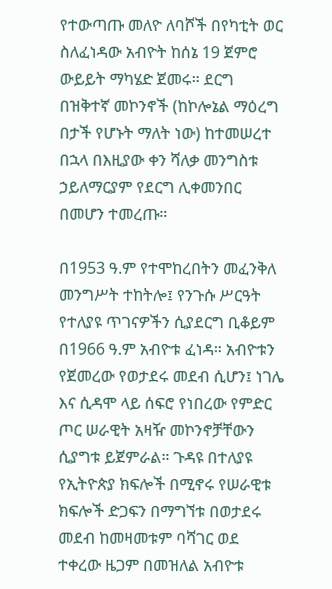የተውጣጡ መለዮ ለባሾች በየካቲት ወር ስለፈነዳው አብዮት ከሰኔ 19 ጀምሮ ውይይት ማካሄድ ጀመሩ። ደርግ በዝቅተኛ መኮንኖች (ከኮሎኔል ማዕረግ በታች የሆኑት ማለት ነው) ከተመሠረተ በኋላ በእዚያው ቀን ሻለቃ መንግስቱ ኃይለማርያም የደርግ ሊቀመንበር በመሆን ተመረጡ።

በ1953 ዓ.ም የተሞከረበትን መፈንቅለ መንግሥት ተከትሎ፤ የንጉሱ ሥርዓት የተለያዩ ጥገናዎችን ሲያደርግ ቢቆይም በ1966 ዓ.ም አብዮቱ ፈነዳ። አብዮቱን የጀመረው የወታደሩ መደብ ሲሆን፤ ነገሌ እና ሲዳሞ ላይ ሰፍሮ የነበረው የምድር ጦር ሠራዊት አዛዥ መኮንኖቻቸውን ሲያግቱ ይጀምራል። ጉዳዩ በተለያዩ የኢትዮጵያ ክፍሎች በሚኖሩ የሠራዊቱ ክፍሎች ድጋፍን በማግኘቱ በወታደሩ መደብ ከመዛመቱም ባሻገር ወደ ተቀረው ዜጋም በመዝለል አብዮቱ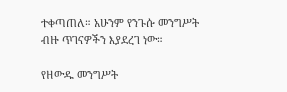ተቀጣጠለ። አሁንም የንጉሱ መንግሥት ብዙ ጥገናዎችን እያደረገ ነው።

የዘውዱ መንግሥት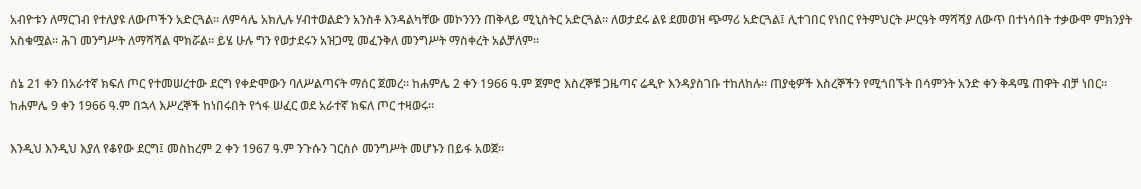አብዮቱን ለማርገብ የተለያዩ ለውጦችን አድርጓል። ለምሳሌ አክሊሉ ሃብተወልድን አንስቶ እንዳልካቸው መኮንንን ጠቅላይ ሚኒስትር አድርጓል። ለወታደሩ ልዩ ደመወዝ ጭማሪ አድርጓል፤ ሊተገበር የነበር የትምህርት ሥርዓት ማሻሻያ ለውጥ በተነሳበት ተቃውሞ ምክንያት አስቁሟል። ሕገ መንግሥት ለማሻሻል ሞክሯል። ይሄ ሁሉ ግን የወታደሩን አዝጋሚ መፈንቅለ መንግሥት ማስቀረት አልቻለም።

ሰኔ 21 ቀን በአራተኛ ክፍለ ጦር የተመሠረተው ደርግ የቀድሞውን ባለሥልጣናት ማሰር ጀመረ። ከሐምሌ 2 ቀን 1966 ዓ.ም ጀምሮ እስረኞቹ ጋዜጣና ሬዲዮ እንዳያስገቡ ተከለከሉ። ጠያቂዎች እስረኞችን የሚጎበኙት በሳምንት አንድ ቀን ቅዳሜ ጠዋት ብቻ ነበር። ከሐምሌ 9 ቀን 1966 ዓ.ም በኋላ እሥረኞች ከነበሩበት የጎፋ ሠፈር ወደ አራተኛ ክፍለ ጦር ተዛወሩ።

እንዲህ እንዲህ እያለ የቆየው ደርግ፤ መስከረም 2 ቀን 1967 ዓ.ም ንጉሱን ገርስሶ መንግሥት መሆኑን በይፋ አወጀ።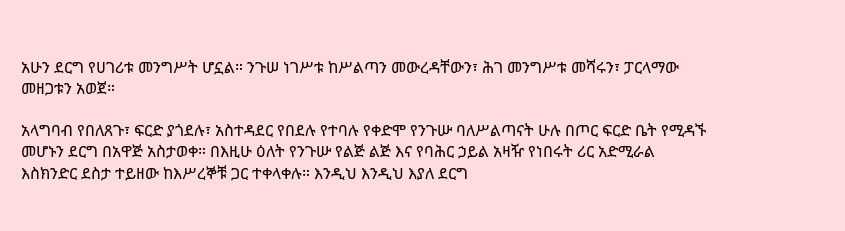አሁን ደርግ የሀገሪቱ መንግሥት ሆኗል። ንጉሠ ነገሥቱ ከሥልጣን መውረዳቸውን፣ ሕገ መንግሥቱ መሻሩን፣ ፓርላማው መዘጋቱን አወጀ።

አላግባብ የበለጸጉ፣ ፍርድ ያጎደሉ፣ አስተዳደር የበደሉ የተባሉ የቀድሞ የንጉሡ ባለሥልጣናት ሁሉ በጦር ፍርድ ቤት የሚዳኙ መሆኑን ደርግ በአዋጅ አስታወቀ። በእዚሁ ዕለት የንጉሡ የልጅ ልጅ እና የባሕር ኃይል አዛዥ የነበሩት ሪር አድሚራል እስክንድር ደስታ ተይዘው ከእሥረኞቹ ጋር ተቀላቀሉ። እንዲህ እንዲህ እያለ ደርግ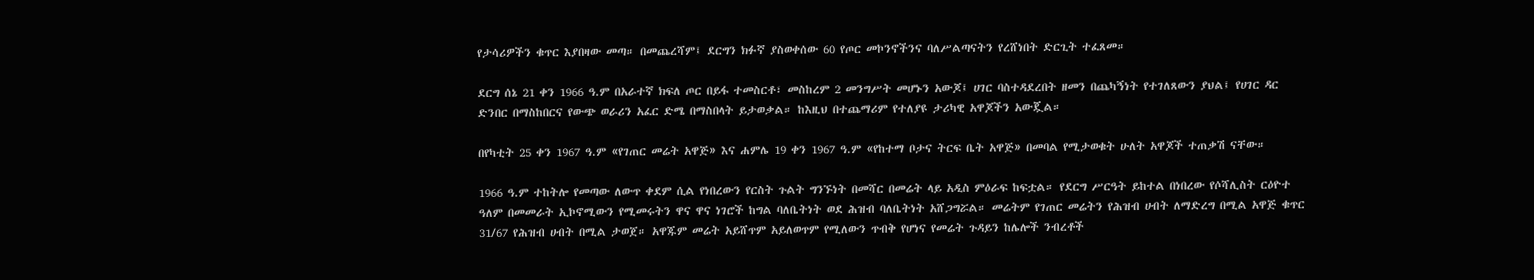የታሳሪዎችን ቁጥር እያበዛው መጣ። በመጨረሻም፤ ደርግን ክፉኛ ያስወቀሰው 60 የጦር መኮንኖችንና ባለሥልጣናትን የረሸነበት ድርጊት ተፈጸመ።

ደርግ ሰኔ 21 ቀን 1966 ዓ.ም በአራተኛ ክፍለ ጦር በይፋ ተመስርቶ፣ መስከረም 2 መንግሥት መሆኑን አውጆ፤ ሀገር ባስተዳደረበት ዘመን በጨካኝነት የተገለጸውን ያህል፤ የሀገር ዳር ድንበር በማስከበርና የውጭ ወራሪን አፈር ድሜ በማስበላት ይታወቃል። ከእዚህ በተጨማሪም የተለያዩ ታሪካዊ አዋጆችን አውጇል።

በየካቲት 25 ቀን 1967 ዓ.ም «የገጠር መሬት አዋጅ» እና ሐምሌ 19 ቀን 1967 ዓ.ም «የከተማ ቦታና ትርፍ ቤት አዋጅ» በመባል የሚታወቁት ሁለት አዋጆች ተጠቃሽ ናቸው።

1966 ዓ.ም ተከትሎ የመጣው ለውጥ ቀደም ሲል የነበረውን የርስት ጉልት ግንኙነት በመሻር በመሬት ላይ አዲስ ምዕራፍ ከፍቷል። የደርግ ሥርዓት ይከተል በነበረው የሶሻሊስት ርዕዮተ ዓለም በመመራት ኢኮኖሚውን የሚመሩትን ዋና ዋና ነገሮች ከግል ባለቤትነት ወደ ሕዝብ ባለቤትነት አሸጋግሯል። መሬትም የገጠር መሬትን የሕዝብ ሀብት ለማድረግ በሚል አዋጅ ቁጥር 31/67 የሕዝብ ሀብት በሚል ታወጀ። አዋጁም መሬት አይሸጥም አይለወጥም የሚለውን ጥብቅ የሆነና የመሬት ጉዳይን ከሌሎች ንብረቶች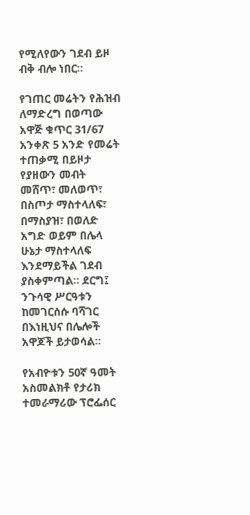የሚለየውን ገደብ ይዞ ብቅ ብሎ ነበር።

የገጠር መሬትን የሕዝብ ለማድረግ በወጣው አዋጅ ቁጥር 31/67 አንቀጽ 5 አንድ የመሬት ተጠቃሚ በይዞታ የያዘውን መብት መሸጥ፣ መለወጥ፣ በስጦታ ማስተላለፍ፣ በማስያዝ፣ በወለድ አግድ ወይም በሌላ ሁኔታ ማስተላለፍ እንደማይችል ገደብ ያስቀምጣል። ደርግ፤ ንጉሳዊ ሥርዓቱን ከመገርሰሱ ባሻገር በእነዚህና በሌሎች አዋጆች ይታወሳል።

የአብዮቱን 50ኛ ዓመት አስመልክቶ የታሪክ ተመራማሪው ፕሮፌሰር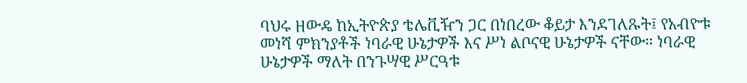ባህሩ ዘውዴ ከኢትዮጵያ ቴሌቪዥን ጋር በነበረው ቆይታ እንደገለጹት፤ የአብዮቱ መነሻ ምክንያቶች ነባራዊ ሁኔታዎች እና ሥነ ልቦናዊ ሁኔታዎች ናቸው። ነባራዊ ሁኔታዎች ማለት በንጉሣዊ ሥርዓቱ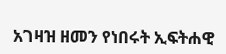አገዛዝ ዘመን የነበሩት ኢፍትሐዊ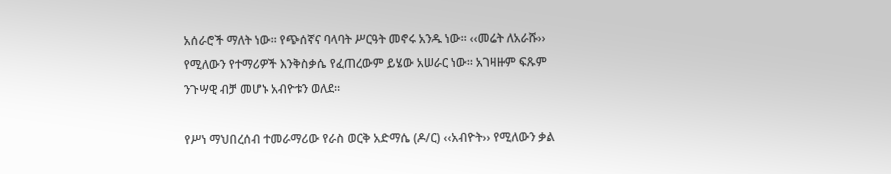አሰራሮች ማለት ነው። የጭሰኛና ባላባት ሥርዓት መኖሩ አንዱ ነው። ‹‹መሬት ለአራሹ›› የሚለውን የተማሪዎች እንቅስቃሴ የፈጠረውም ይሄው አሠራር ነው። አገዛዙም ፍጹም ንጉሣዊ ብቻ መሆኑ አብዮቱን ወለደ።

የሥነ ማህበረሰብ ተመራማሪው የራስ ወርቅ አድማሴ (ዶ/ር) ‹‹አብዮት›› የሚለውን ቃል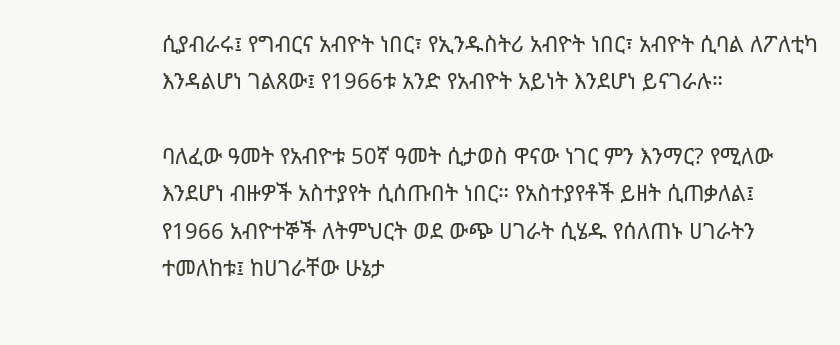ሲያብራሩ፤ የግብርና አብዮት ነበር፣ የኢንዱስትሪ አብዮት ነበር፣ አብዮት ሲባል ለፖለቲካ እንዳልሆነ ገልጸው፤ የ1966ቱ አንድ የአብዮት አይነት እንደሆነ ይናገራሉ።

ባለፈው ዓመት የአብዮቱ 50ኛ ዓመት ሲታወስ ዋናው ነገር ምን እንማር? የሚለው እንደሆነ ብዙዎች አስተያየት ሲሰጡበት ነበር። የአስተያየቶች ይዘት ሲጠቃለል፤ የ1966 አብዮተኞች ለትምህርት ወደ ውጭ ሀገራት ሲሄዱ የሰለጠኑ ሀገራትን ተመለከቱ፤ ከሀገራቸው ሁኔታ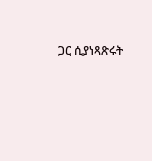ጋር ሲያነጻጽሩት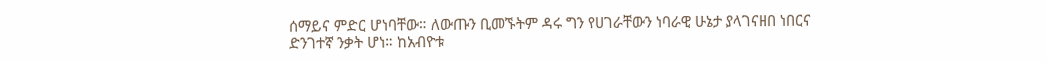ሰማይና ምድር ሆነባቸው። ለውጡን ቢመኙትም ዳሩ ግን የሀገራቸውን ነባራዊ ሁኔታ ያላገናዘበ ነበርና ድንገተኛ ንቃት ሆነ። ከአብዮቱ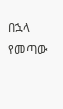በኋላ የመጣው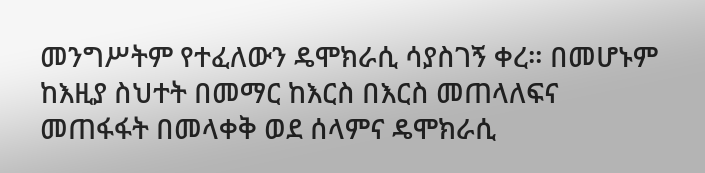መንግሥትም የተፈለውን ዴሞክራሲ ሳያስገኝ ቀረ። በመሆኑም ከእዚያ ስህተት በመማር ከእርስ በእርስ መጠላለፍና መጠፋፋት በመላቀቅ ወደ ሰላምና ዴሞክራሲ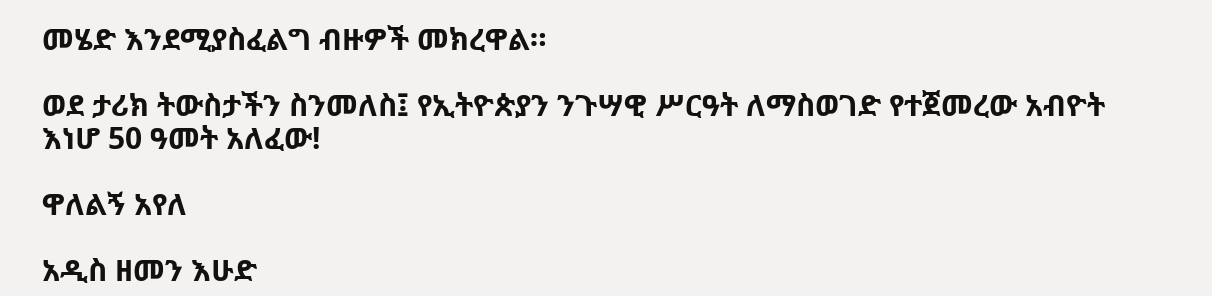መሄድ እንደሚያስፈልግ ብዙዎች መክረዋል።

ወደ ታሪክ ትውስታችን ስንመለስ፤ የኢትዮጵያን ንጉሣዊ ሥርዓት ለማስወገድ የተጀመረው አብዮት እነሆ 50 ዓመት አለፈው!

ዋለልኝ አየለ

አዲስ ዘመን እሁድ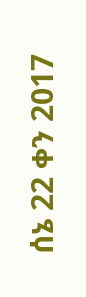ሰኔ 22 ቀን 2017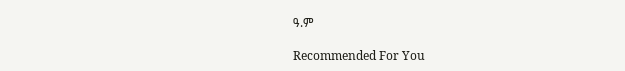ዓ.ም

Recommended For You